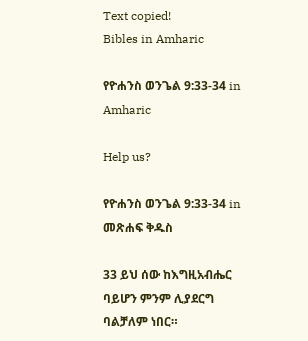Text copied!
Bibles in Amharic

የዮሐንስ ወንጌል 9:33-34 in Amharic

Help us?

የዮሐንስ ወንጌል 9:33-34 in መጽሐፍ ቅዱስ

33 ይህ ሰው ከእግዚአብሔር ባይሆን ምንም ሊያደርግ ባልቻለም ነበር።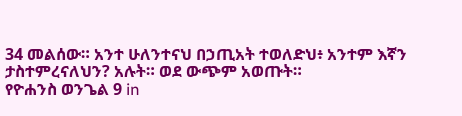34 መልሰው። አንተ ሁለንተናህ በኃጢአት ተወለድህ፥ አንተም እኛን ታስተምረናለህን? አሉት። ወደ ውጭም አወጡት።
የዮሐንስ ወንጌል 9 in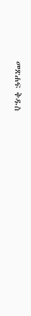መጽሐፍ ቅዱስ